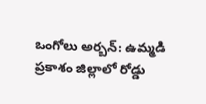ఒంగోలు అర్బన్: ఉమ్మడి ప్రకాశం జిల్లాలో రోడ్డు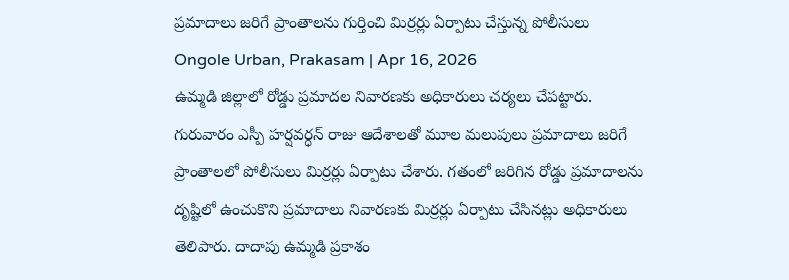ప్రమాదాలు జరిగే ప్రాంతాలను గుర్తించి మిర్రర్లు ఏర్పాటు చేస్తున్న పోలీసులు
Ongole Urban, Prakasam | Apr 16, 2026
ఉమ్మడి జిల్లాలో రోడ్డు ప్రమాదల నివారణకు అధికారులు చర్యలు చేపట్టారు. గురువారం ఎస్పీ హర్షవర్ధన్ రాజు ఆదేశాలతో మూల మలుపులు ప్రమాదాలు జరిగే ప్రాంతాలలో పోలీసులు మిర్రర్లు ఏర్పాటు చేశారు. గతంలో జరిగిన రోడ్డు ప్రమాదాలను దృష్టిలో ఉంచుకొని ప్రమాదాలు నివారణకు మిర్రర్లు ఏర్పాటు చేసినట్లు అధికారులు తెలిపారు. దాదాపు ఉమ్మడి ప్రకాశం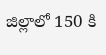జిల్లాలో 150 కి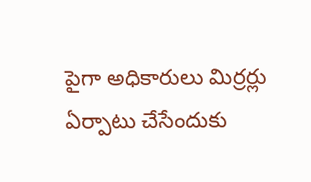పైగా అధికారులు మిర్రర్లు ఏర్పాటు చేసేందుకు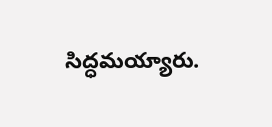సిద్ధమయ్యారు.